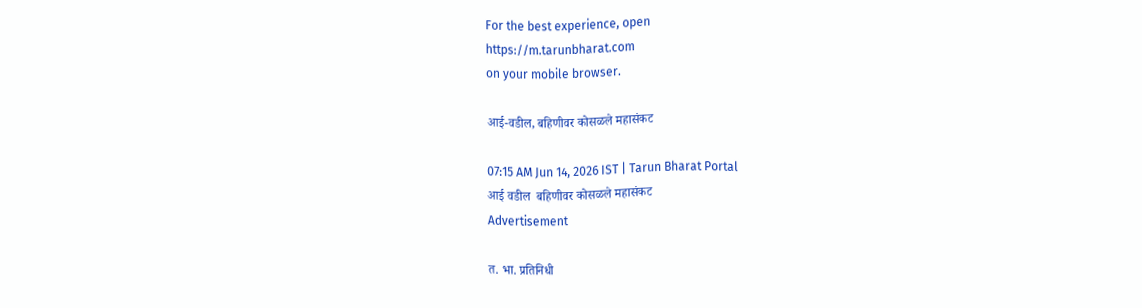For the best experience, open
https://m.tarunbharat.com
on your mobile browser.

आई-वडील, बहिणीवर कोसळले महासंकट

07:15 AM Jun 14, 2026 IST | Tarun Bharat Portal
आई वडील  बहिणीवर कोसळले महासंकट
Advertisement

त. भा. प्रतिनिधी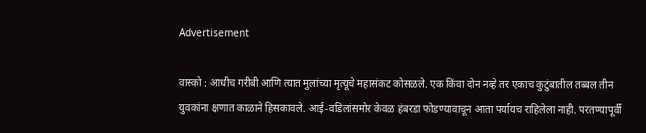Advertisement

वास्को : आधीच गरीबी आणि त्यात मुलांच्या मृत्यूचे महासंकट कोसळले. एक किंवा दोन नव्हे तर एकाच कुटुंबातील तब्बल तीन युवकांना क्षणात काळाने हिसकावले. आई-वडिलांसमोर केवळ हंबरडा फोडण्यावाचून आता पर्यायच राहिलेला नाही. परतण्यापूर्वी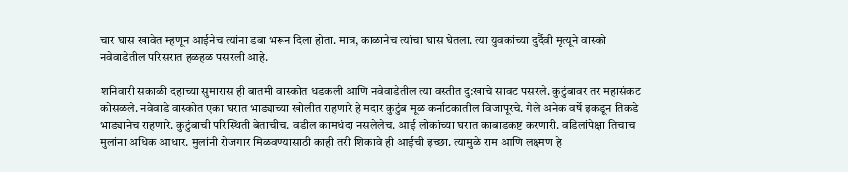चार घास खावेत म्हणून आईनेच त्यांना डबा भरून दिला होता. मात्र, काळानेच त्यांचा घास घेतला. त्या युवकांच्या दुर्दैवी मृत्यूने वास्को नवेवाडेतील परिसरात हळहळ पसरली आहे.

शनिवारी सकाळी दहाच्या सुमारास ही बातमी वास्कोत धडकली आणि नवेवाडेतील त्या वस्तीत दु:खाचे सावट पसरले. कुटुंबावर तर महासंकट कोसळले. नवेवाडे वास्कोत एका घरात भाड्याच्या खोलीत राहणारे हे मदार कुटुंब मूळ कर्नाटकातील विजापूरचे. गेले अनेक वर्षे इकडून तिकडे भाड्यानेच राहणारे. कुटुंबाची परिस्थिती बेताचीच. वडील कामधंदा नसलेलेच. आई लोकांच्या घरात काबाडकष्ट करणारी. वडिलांपेक्षा तिचाच मुलांना अधिक आधार. मुलांनी रोजगार मिळवण्यासाठी काही तरी शिकावे ही आईची इच्छा. त्यामुळे राम आणि लक्ष्मण हे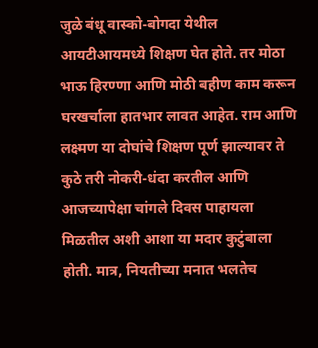जुळे बंधू वास्को-बोगदा येथील आयटीआयमध्ये शिक्षण घेत होते. तर मोठा भाऊ हिरण्णा आणि मोठी बहीण काम करून घरखर्चाला हातभार लावत आहेत. राम आणि लक्ष्मण या दोघांचे शिक्षण पूर्ण झाल्यावर ते कुठे तरी नोकरी-धंदा करतील आणि आजच्यापेक्षा चांगले दिवस पाहायला मिळतील अशी आशा या मदार कुटुंबाला होती. मात्र, नियतीच्या मनात भलतेच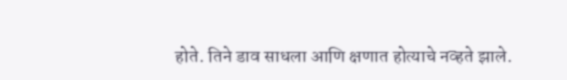होते. तिने डाव साधला आणि क्षणात होत्याचे नव्हते झाले.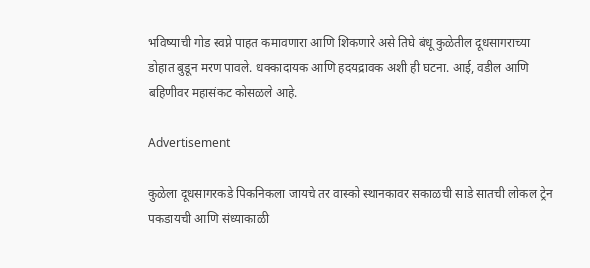भविष्याची गोड स्वप्ने पाहत कमावणारा आणि शिकणारे असे तिघे बंधू कुळेतील दूधसागराच्या डोहात बुडून मरण पावले. धक्कादायक आणि हदयद्रावक अशी ही घटना. आई, वडील आणि बहिणीवर महासंकट कोसळले आहे.

Advertisement

कुळेला दूधसागरकडे पिकनिकला जायचे तर वास्को स्थानकावर सकाळची साडे सातची लोकल ट्रेन पकडायची आणि संध्याकाळी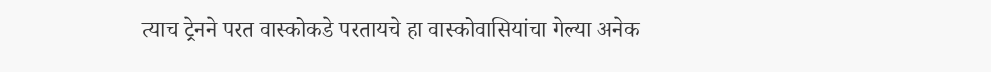त्याच ट्रेनने परत वास्कोकडे परतायचे हा वास्कोवासियांचा गेल्या अनेक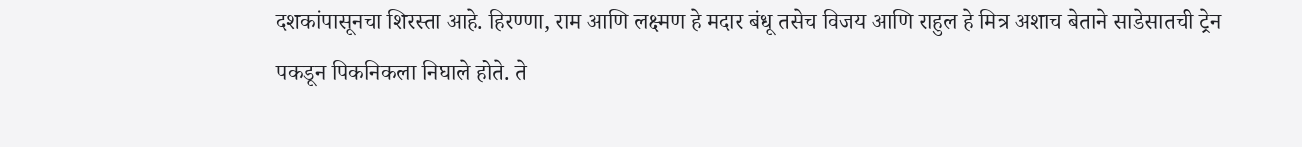दशकांपासूनचा शिरस्ता आहे. हिरण्णा, राम आणि लक्ष्मण हे मदार बंधू तसेच विजय आणि राहुल हे मित्र अशाच बेताने साडेसातची ट्रेन पकडून पिकनिकला निघाले होते. ते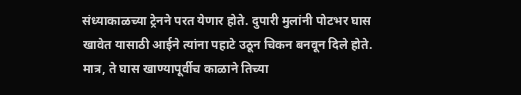संध्याकाळच्या ट्रेनने परत येणार होते. दुपारी मुलांनी पोटभर घास खावेत यासाठी आईने त्यांना पहाटे उठून चिकन बनवून दिले होते. मात्र, ते घास खाण्यापूर्वीच काळाने तिच्या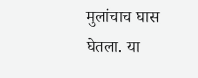मुलांचाच घास घेतला. या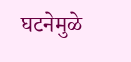घटनेमुळे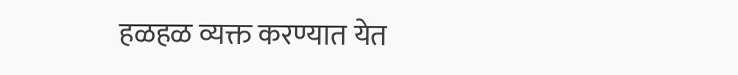हळहळ व्यक्त करण्यात येत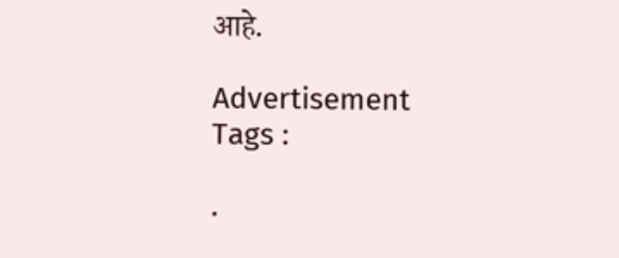आहे.

Advertisement
Tags :

.